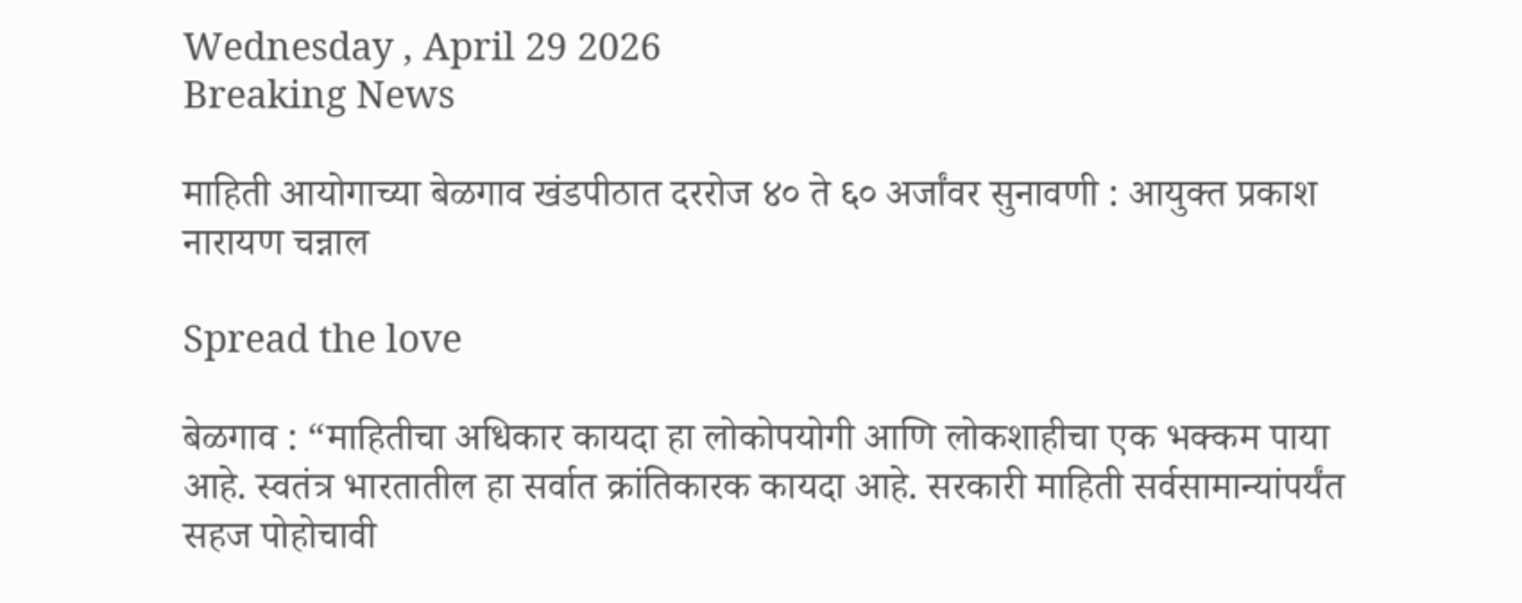Wednesday , April 29 2026
Breaking News

माहिती आयोगाच्या बेळगाव खंडपीठात दररोज ४० ते ६० अर्जांवर सुनावणी : आयुक्त प्रकाश नारायण चन्नाल

Spread the love

बेळगाव : “माहितीचा अधिकार कायदा हा लोकोपयोगी आणि लोकशाहीचा एक भक्कम पाया आहे. स्वतंत्र भारतातील हा सर्वात क्रांतिकारक कायदा आहे. सरकारी माहिती सर्वसामान्यांपर्यंत सहज पोहोचावी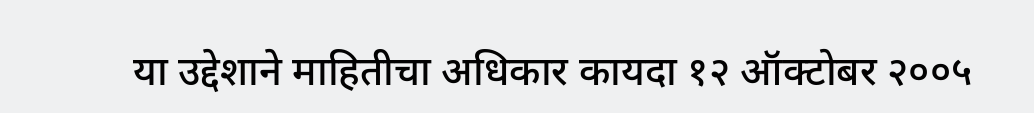या उद्देशाने माहितीचा अधिकार कायदा १२ ऑक्टोबर २००५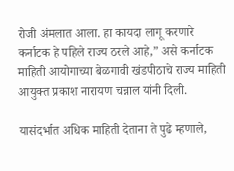रोजी अंमलात आला. हा कायदा लागू करणारे कर्नाटक हे पहिले राज्य ठरले आहे,” असे कर्नाटक माहिती आयोगाच्या बेळगावी खंडपीठाचे राज्य माहिती आयुक्त प्रकाश नारायण चन्नाल यांनी दिली.

यासंदर्भात अधिक माहिती देताना ते पुढे म्हणाले,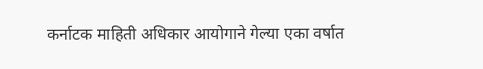कर्नाटक माहिती अधिकार आयोगाने गेल्या एका वर्षात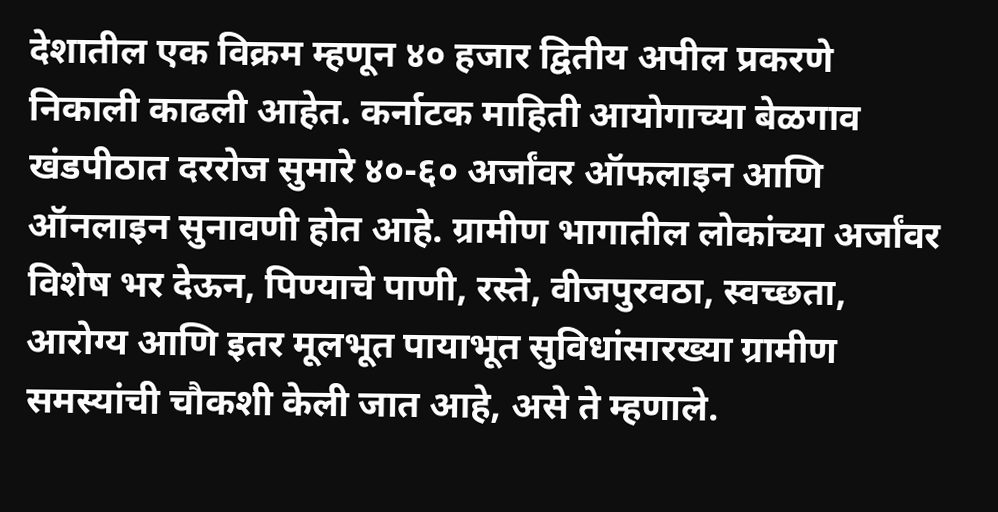देशातील एक विक्रम म्हणून ४० हजार द्वितीय अपील प्रकरणे निकाली काढली आहेत. कर्नाटक माहिती आयोगाच्या बेळगाव खंडपीठात दररोज सुमारे ४०-६० अर्जांवर ऑफलाइन आणि ऑनलाइन सुनावणी होत आहे. ग्रामीण भागातील लोकांच्या अर्जांवर विशेष भर देऊन, पिण्याचे पाणी, रस्ते, वीजपुरवठा, स्वच्छता, आरोग्य आणि इतर मूलभूत पायाभूत सुविधांसारख्या ग्रामीण समस्यांची चौकशी केली जात आहे, असे ते म्हणाले.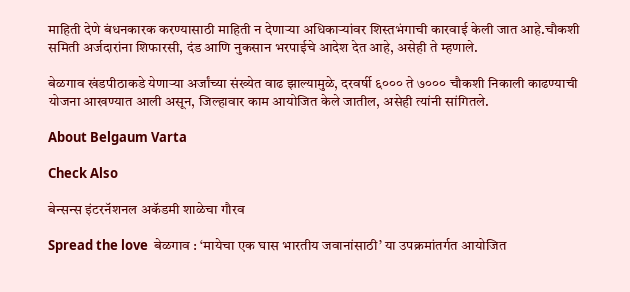माहिती देणे बंधनकारक करण्यासाठी माहिती न देणाऱ्या अधिकाऱ्यांवर शिस्तभंगाची कारवाई केली जात आहे.चौकशी समिती अर्जदारांना शिफारसी, दंड आणि नुकसान भरपाईचे आदेश देत आहे, असेही ते म्हणाले.

बेळगाव खंडपीठाकडे येणाऱ्या अर्जांच्या संख्येत वाढ झाल्यामुळे, दरवर्षी ६००० ते ७००० चौकशी निकाली काढण्याची योजना आखण्यात आली असून, जिल्हावार काम आयोजित केले जातील, असेही त्यांनी सांगितले.

About Belgaum Varta

Check Also

बेन्सन्स इंटरनॅशनल अकॅडमी शाळेचा गौरव

Spread the love  बेळगाव : ‘मायेचा एक घास भारतीय जवानांसाठी’ या उपक्रमांतर्गत आयोजित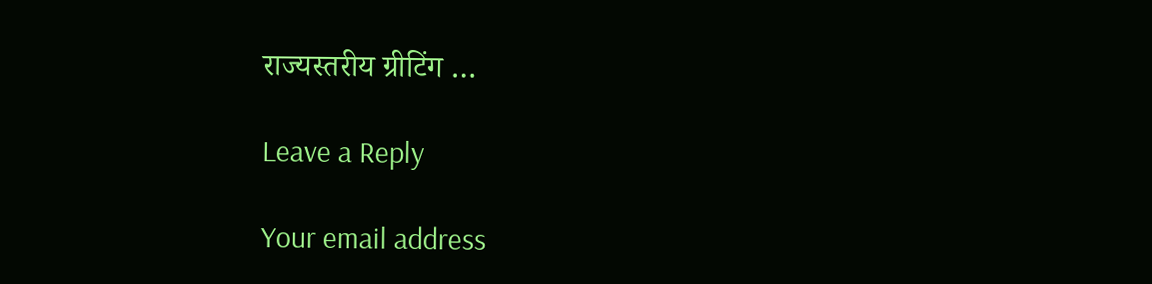राज्यस्तरीय ग्रीटिंग …

Leave a Reply

Your email address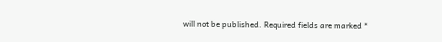will not be published. Required fields are marked *